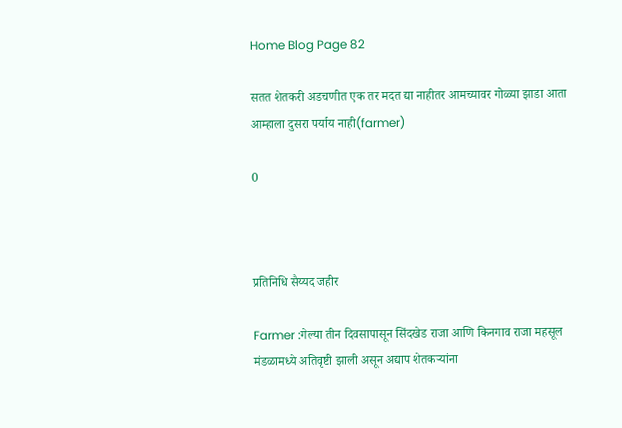Home Blog Page 82

सतत शेतकरी अडचणीत एक तर मदत द्या नाहीतर आमच्यावर गोळ्या झाडा आता आम्हाला दुसरा पर्याय नाही(farmer)

0



प्रतिनिधि सैय्यद जहीर

Farmer :गेल्या तीन दिवसापासून सिंदखेड राजा आणि किनगाव राजा महसूल मंडळामध्ये अतिवृष्टी झाली असून अद्याप शेतकऱ्यांना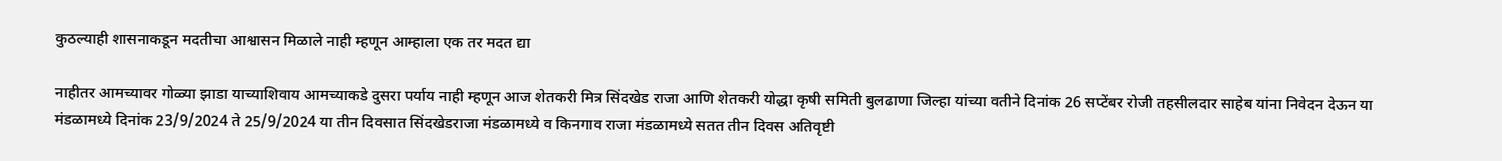कुठल्याही शासनाकडून मदतीचा आश्वासन मिळाले नाही म्हणून आम्हाला एक तर मदत द्या

नाहीतर आमच्यावर गोळ्या झाडा याच्याशिवाय आमच्याकडे दुसरा पर्याय नाही म्हणून आज शेतकरी मित्र सिंदखेड राजा आणि शेतकरी योद्धा कृषी समिती बुलढाणा जिल्हा यांच्या वतीने दिनांक 26 सप्टेंबर रोजी तहसीलदार साहेब यांना निवेदन देऊन या मंडळामध्ये दिनांक 23/9/2024 ते 25/9/2024 या तीन दिवसात सिंदखेडराजा मंडळामध्ये व किनगाव राजा मंडळामध्ये सतत तीन दिवस अतिवृष्टी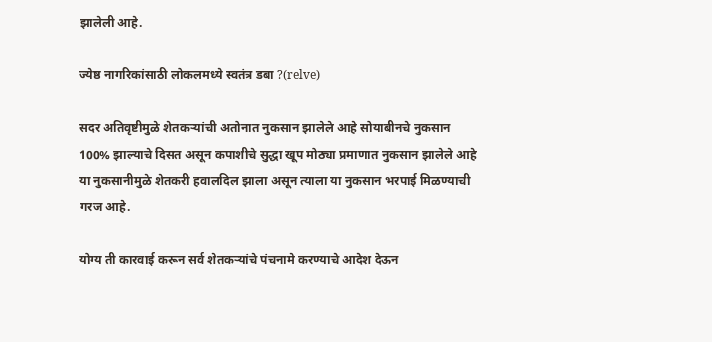झालेली आहे.

ज्येष्ठ नागरिकांसाठी लोकलमध्ये स्वतंत्र डबा ?(relve)

सदर अतिवृष्टीमुळे शेतकऱ्यांची अतोनात नुकसान झालेले आहे सोयाबीनचे नुकसान 100% झाल्याचे दिसत असून कपाशीचे सुद्धा खूप मोठ्या प्रमाणात नुकसान झालेले आहे या नुकसानीमुळे शेतकरी हवालदिल झाला असून त्याला या नुकसान भरपाई मिळण्याची गरज आहे.

योग्य ती कारवाई करून सर्व शेतकऱ्यांचे पंचनामे करण्याचे आदेश देऊन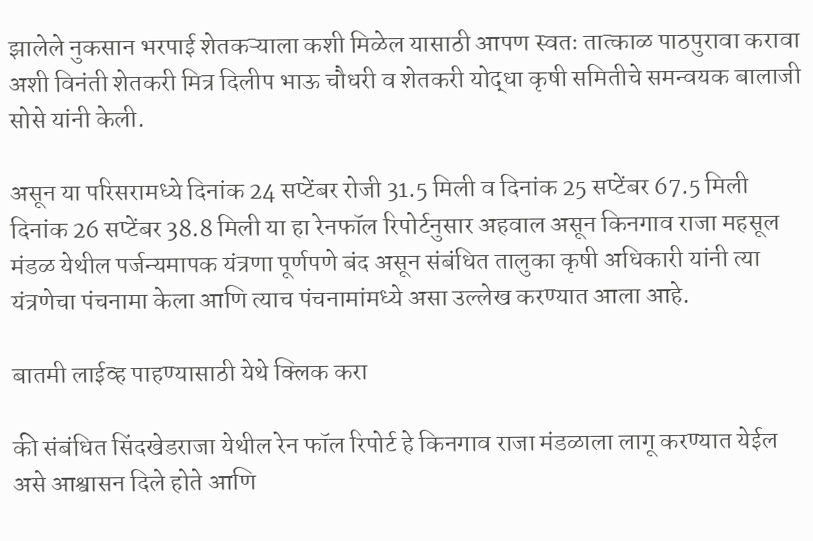झालेले नुकसान भरपाई शेतकऱ्याला कशी मिळेल यासाठी आपण स्वतः तात्काळ पाठपुरावा करावा अशी विनंती शेतकरी मित्र दिलीप भाऊ चौधरी व शेतकरी योद्धा कृषी समितीचे समन्वयक बालाजी सोसे यांनी केली.

असून या परिसरामध्ये दिनांक 24 सप्टेंबर रोजी 31.5 मिली व दिनांक 25 सप्टेंबर 67.5 मिली दिनांक 26 सप्टेंबर 38.8 मिली या हा रेनफॉल रिपोर्टनुसार अहवाल असून किनगाव राजा महसूल मंडळ येथील पर्जन्यमापक यंत्रणा पूर्णपणे बंद असून संबंधित तालुका कृषी अधिकारी यांनी त्या यंत्रणेचा पंचनामा केला आणि त्याच पंचनामांमध्ये असा उल्लेख करण्यात आला आहे.

बातमी लाईव्ह पाहण्यासाठी येथे क्लिक करा

की संबंधित सिंदखेडराजा येथील रेन फॉल रिपोर्ट हे किनगाव राजा मंडळाला लागू करण्यात येईल असे आश्वासन दिले होते आणि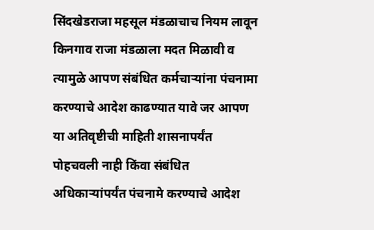सिंदखेडराजा महसूल मंडळाचाच नियम लावून किनगाव राजा मंडळाला मदत मिळावी व त्यामुळे आपण संबंधित कर्मचाऱ्यांना पंचनामा करण्याचे आदेश काढण्यात यावे जर आपण या अतिवृष्टीची माहिती शासनापर्यंत पोहचवली नाही किंवा संबंधित अधिकाऱ्यांपर्यंत पंचनामे करण्याचे आदेश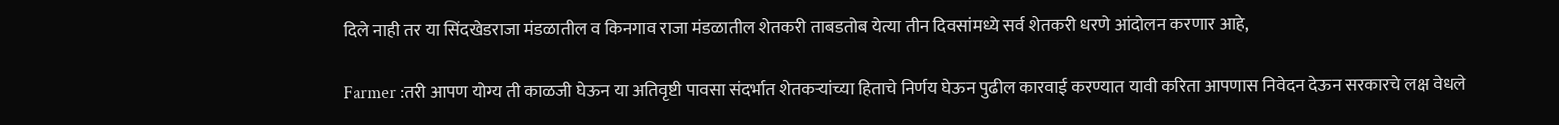दिले नाही तर या सिंदखेडराजा मंडळातील व किनगाव राजा मंडळातील शेतकरी ताबडतोब येत्या तीन दिवसांमध्ये सर्व शेतकरी धरणे आंदोलन करणार आहे,

Farmer :तरी आपण योग्य ती काळजी घेऊन या अतिवृष्टी पावसा संदर्भात शेतकऱ्यांच्या हिताचे निर्णय घेऊन पुढील कारवाई करण्यात यावी करिता आपणास निवेदन देऊन सरकारचे लक्ष वेधले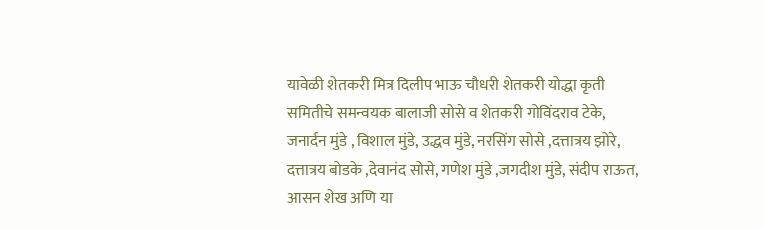यावेळी शेतकरी मित्र दिलीप भाऊ चौधरी शेतकरी योद्धा कृती समितीचे समन्वयक बालाजी सोसे व शेतकरी गोविंदराव टेके, जनार्दन मुंडे , विशाल मुंडे, उद्धव मुंडे, नरसिंग सोसे ,दत्तात्रय झोरे, दत्तात्रय बोडके ,देवानंद सोसे, गणेश मुंडे ,जगदीश मुंडे, संदीप राऊत, आसन शेख अणि या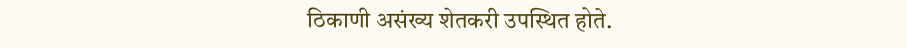ठिकाणी असंख्य शेतकरी उपस्थित होते.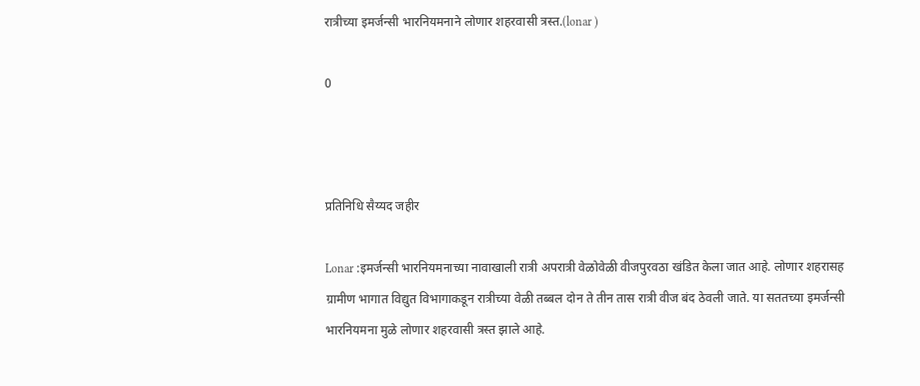रात्रीच्या इमर्जन्सी भारनियमनाने लोणार शहरवासी त्रस्त.(lonar )

0



प्रतिनिधि सैय्यद जहीर

Lonar :इमर्जन्सी भारनियमनाच्या नावाखाली रात्री अपरात्री वेळोवेळी वीजपुरवठा खंडित केला जात आहे. लोणार शहरासह ग्रामीण भागात विद्युत विभागाकडून रात्रीच्या वेळी तब्बल दोन ते तीन तास रात्री वीज बंद ठेवली जाते. या सततच्या इमर्जन्सी भारनियमना मुळे लोणार शहरवासी त्रस्त झाले आहे.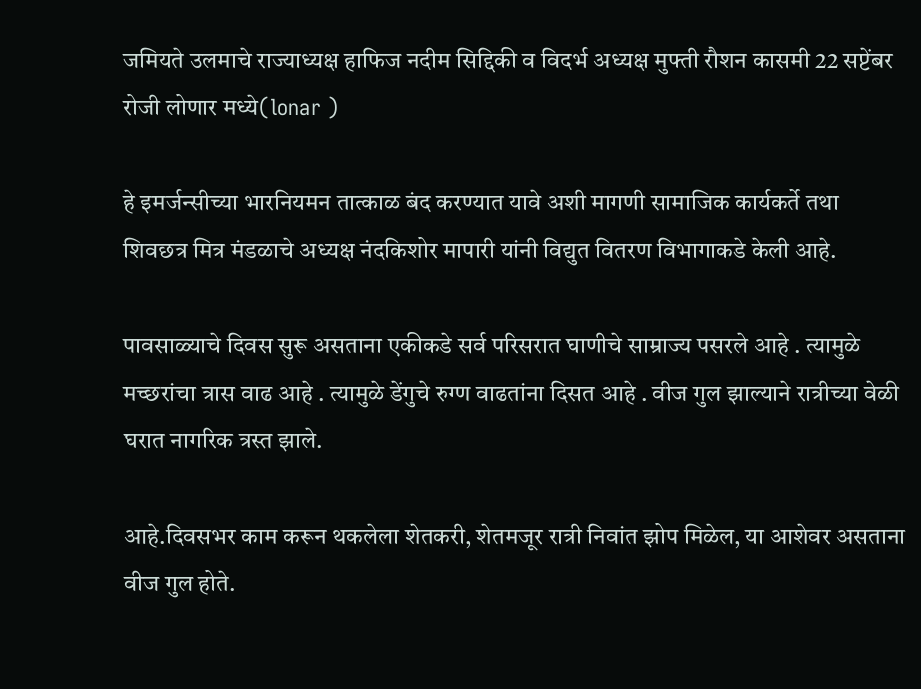जमियते उलमाचे राज्याध्यक्ष हाफिज नदीम सिद्दिकी व विदर्भ अध्यक्ष मुफ्ती रौशन कासमी 22 सप्टेंबर रोजी लोणार मध्ये(lonar )

हे इमर्जन्सीच्या भारनियमन तात्काळ बंद करण्यात यावे अशी मागणी सामाजिक कार्यकर्ते तथा शिवछत्र मित्र मंडळाचे अध्यक्ष नंदकिशोर मापारी यांनी विद्युत वितरण विभागाकडे केली आहे.

पावसाळ्याचे दिवस सुरू असताना एकीकडे सर्व परिसरात घाणीचे साम्राज्य पसरले आहे . त्यामुळे मच्छरांचा त्रास वाढ आहे . त्यामुळे डेंगुचे रुग्ण वाढतांना दिसत आहे . वीज गुल झाल्याने रात्रीच्या वेळी घरात नागरिक त्रस्त झाले.

आहे.दिवसभर काम करून थकलेला शेतकरी, शेतमजूर रात्री निवांत झोप मिळेल, या आशेवर असताना वीज गुल होते.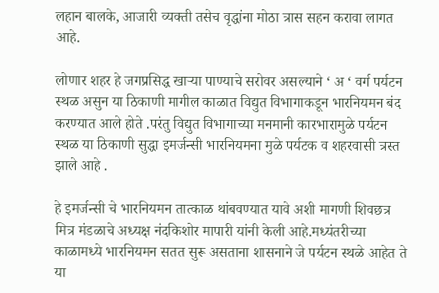लहान बालके, आजारी व्यक्ती तसेच वृद्धांना मोठा त्रास सहन करावा लागत आहे.

लोणार शहर हे जगप्रसिद्ध खाऱ्या पाण्याचे सरोवर असल्याने ‘ अ ‘ वर्ग पर्यटन स्थळ असुन या ठिकाणी मागील काळात विद्युत विभागाकडून भारनियमन बंद करण्यात आले होते .परंतु विद्युत विभागाच्या मनमानी कारभारामुळे पर्यटन स्थळ या ठिकाणी सुद्धा इमर्जन्सी भारनियमना मुळे पर्यटक व शहरवासी त्रस्त झाले आहे .

हे इमर्जन्सी चे भारनियमन तात्काळ थांबवण्यात यावे अशी मागणी शिवछत्र मित्र मंडळाचे अध्यक्ष नंदकिशोर मापारी यांनी केली आहे.मध्यंतरीच्या काळामध्ये भारनियमन सतत सुरू असताना शासनाने जे पर्यटन स्थळे आहेत ते या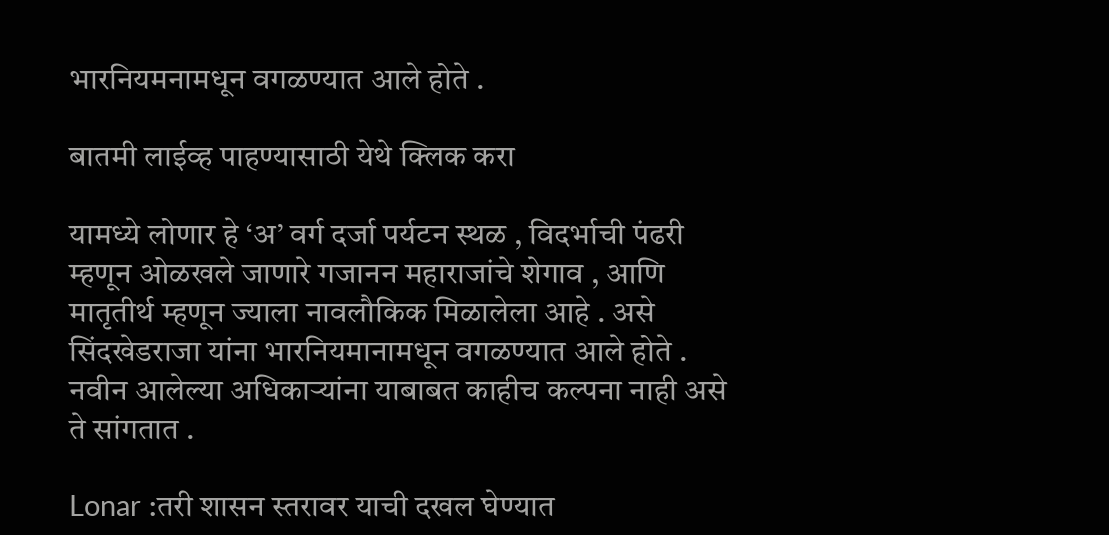भारनियमनामधून वगळण्यात आले होते .

बातमी लाईव्ह पाहण्यासाठी येथे क्लिक करा

यामध्ये लोणार हे ‘अ’ वर्ग दर्जा पर्यटन स्थळ , विदर्भाची पंढरी म्हणून ओळखले जाणारे गजानन महाराजांचे शेगाव , आणि मातृतीर्थ म्हणून ज्याला नावलौकिक मिळालेला आहे . असे सिंदखेडराजा यांना भारनियमानामधून वगळण्यात आले होते . नवीन आलेल्या अधिकाऱ्यांना याबाबत काहीच कल्पना नाही असे ते सांगतात .

Lonar :तरी शासन स्तरावर याची दखल घेण्यात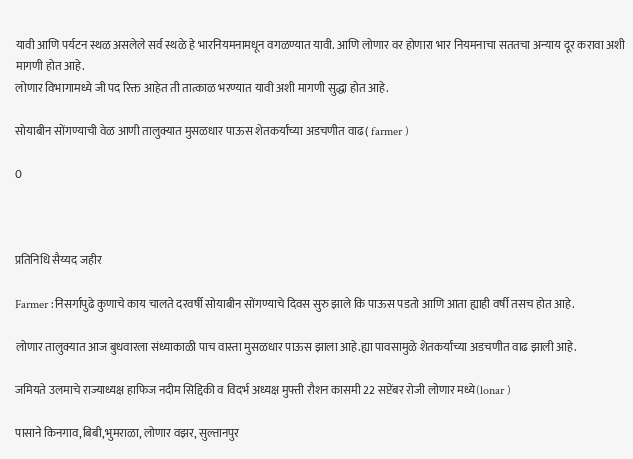यावी आणि पर्यटन स्थळ असलेले सर्व स्थळे हे भारनियमनामधून वगळण्यात यावी. आणि लोणार वर होणारा भार नियमनाचा सततचा अन्याय दूर करावा अशी मागणी होत आहे.
लोणार विभागामध्ये जी पद रिक्त आहेत ती तात्काळ भरण्यात यावी अशी मागणी सुद्धा होत आहे.

सोयाबीन सोंगण्याची वेळ आणी तालुक्यात मुसळधार पाऊस शेतकर्यांच्या अडचणीत वाढ( farmer )

0



प्रतिनिधि सैय्यद जहीर

Farmer :निसर्गापुढे कुणाचे काय चालते दरवर्षी सोयाबीन सोंगण्याचे दिवस सुरु झाले कि पाऊस पडतो आणि आता ह्याही वर्षी तसच होत आहे.

लोणार तालुक्यात आज बुधवारला संध्याकाळी पाच वास्ता मुसळधार पाऊस झाला आहे.ह्या पावसामुळे शेतकर्यांच्या अडचणीत वाढ झाली आहे.

जमियते उलमाचे राज्याध्यक्ष हाफिज नदीम सिद्दिकी व विदर्भ अध्यक्ष मुफ्ती रौशन कासमी 22 सप्टेंबर रोजी लोणार मध्ये(lonar )

पासाने किनगाव,बिबी,भुमराळा, लोणार वझर, सुल्तानपुर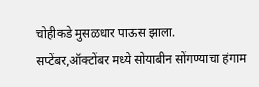चोहीकडे मुसळधार पाऊस झाला.
सप्टेंबर,ऑक्टोंबर मध्ये सोयाबीन सोंगण्याचा हंगाम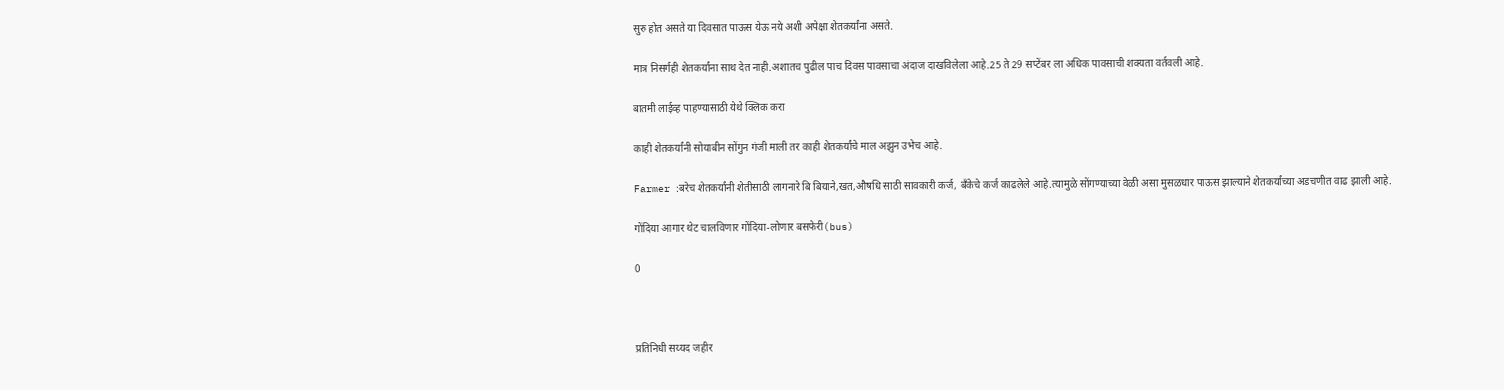सुरु होत असते या दिवसात पाऊस येऊ नये अशी अपेक्षा शेतकर्यांना असते.

मात्र निसर्गही शेतकर्यांना साथ देत नाही.अशातच पुढील पाच दिवस पावसाचा अंदाज दाखविलेला आहे.25 ते 29 सप्टेंबर ला अधिक पावसाची शक्यता वर्तवली आहे.

बातमी लाईव्ह पाहण्यासाठी येथे क्लिक करा

काही शेतकर्यांनी सोयाबीन सोंगुन गंजी माली तर काही शेतकर्यांचे माल अझुन उभेच आहे.

Farmer :बरेच शेतकर्यांनी शेतीसाठी लागनारे बि बियाने,खत,औषधि साठी सावकारी कर्ज, बॅंकेचे कर्ज काढलेले आहे.त्यामुळे सोंगण्याच्या वेळी असा मुसळधार पाऊस झाल्याने शेतकर्यांच्या अडचणीत वाढ झाली आहे.

गोंदिया आगार थेट चालविणार गोंदिया-लोणार बसफेरी(bus)

0



प्रतिनिधी सय्यद जहीर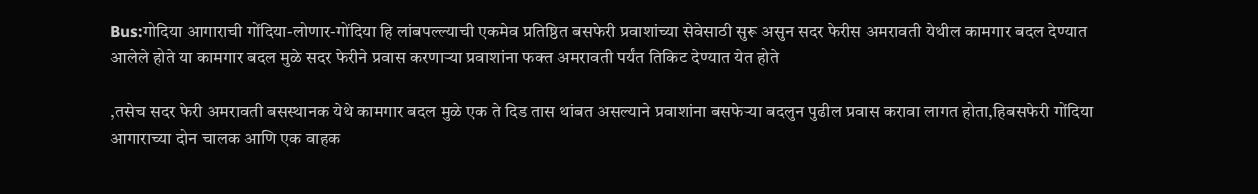Bus:गोदिया आगाराची गोंदिया-लोणार-गोंदिया हि लांबपल्ल्याची एकमेव प्रतिष्ठित बसफेरी प्रवाशांच्या सेवेसाठी सुरू असुन सदर फेरीस अमरावती येथील कामगार बदल देण्यात आलेले होते या कामगार बदल मुळे सदर फेरीने प्रवास करणाऱ्या प्रवाशांना फक्त अमरावती पर्यंत तिकिट देण्यात येत होते

,तसेच सदर फेरी अमरावती बसस्थानक येथे कामगार बदल मुळे एक ते दिड तास थांबत असल्याने प्रवाशांना बसफेऱ्या बदलुन पुढील प्रवास करावा लागत होता,हिबसफेरी गोंदिया आगाराच्या दोन चालक आणि एक वाहक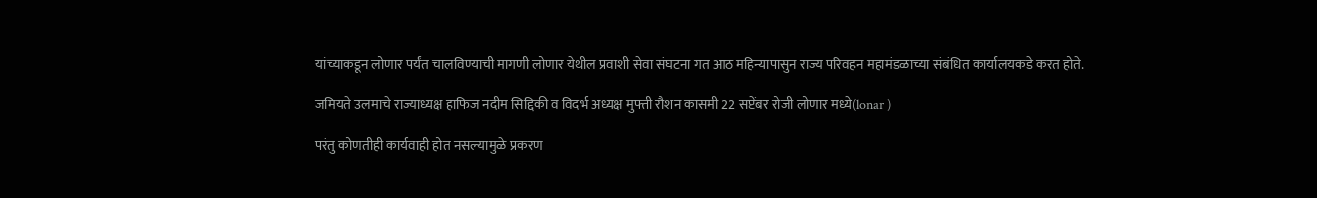यांच्याकडून लोणार पर्यंत चालविण्याची मागणी लोणार येथील प्रवाशी सेवा संघटना गत आठ महिन्यापासुन राज्य परिवहन महामंडळाच्या संबंधित कार्यालयकडे करत होते.

जमियते उलमाचे राज्याध्यक्ष हाफिज नदीम सिद्दिकी व विदर्भ अध्यक्ष मुफ्ती रौशन कासमी 22 सप्टेंबर रोजी लोणार मध्ये(lonar )

परंतु कोणतीही कार्यवाही होत नसल्यामुळे प्रकरण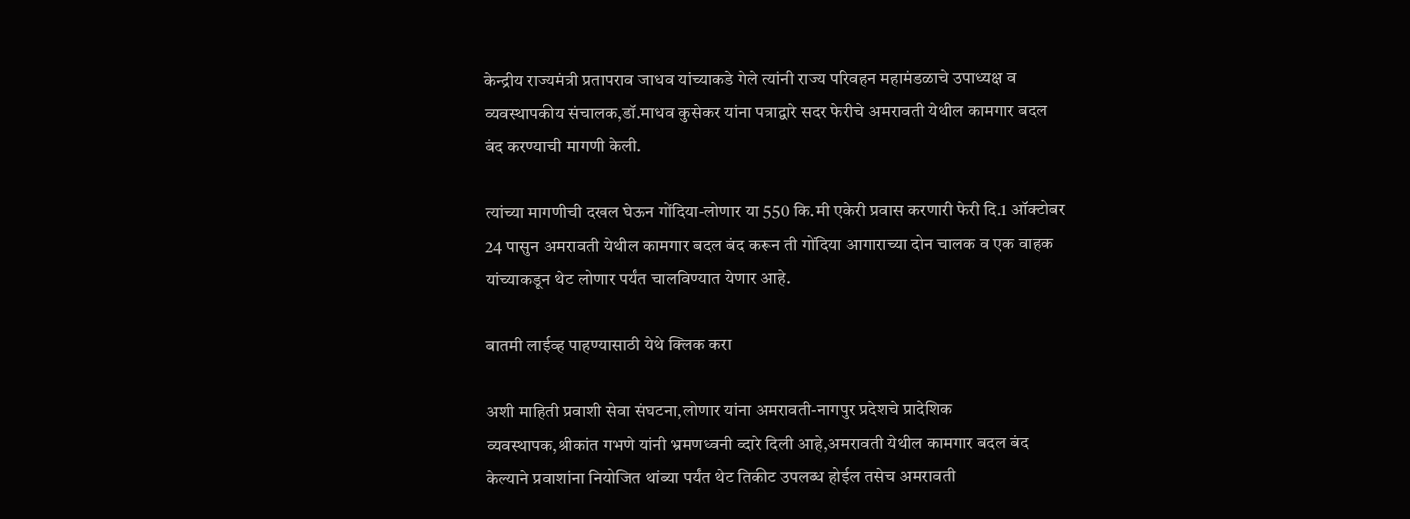केन्द्रीय राज्यमंत्री प्रतापराव जाधव यांच्याकडे गेले त्यांनी राज्य परिवहन महामंडळाचे उपाध्यक्ष व व्यवस्थापकीय संचालक,डॉ.माधव कुसेकर यांना पत्राद्वारे सदर फेरीचे अमरावती येथील कामगार बदल बंद करण्याची मागणी केली.

त्यांच्या मागणीची दखल घेऊन गोंदिया-लोणार या 550 कि.मी एकेरी प्रवास करणारी फेरी दि.1 ऑक्टोबर 24 पासुन अमरावती येथील कामगार बदल बंद करून ती गोंदिया आगाराच्या दोन चालक व एक वाहक यांच्याकडून थेट लोणार पर्यंत चालविण्यात येणार आहे.

बातमी लाईव्ह पाहण्यासाठी येथे क्लिक करा

अशी माहिती प्रवाशी सेवा संघटना,लोणार यांना अमरावती-नागपुर प्रदेशचे प्रादेशिक व्यवस्थापक,श्रीकांत गभणे यांनी भ्रमणध्वनी व्दारे दिली आहे,अमरावती येथील कामगार बदल बंद केल्याने प्रवाशांना नियोजित थांब्या पर्यंत थेट तिकीट उपलब्ध होईल तसेच अमरावती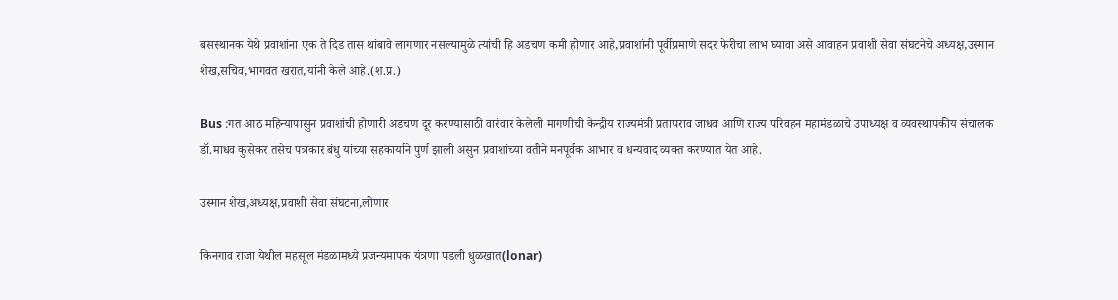बसस्थानक येथे प्रवाशांना एक ते दिड तास थांबावे लागणार नसल्यामुळे त्यांची हि अडचण कमी होणार आहे,प्रवाशांनी पूर्वीप्रमाणे सदर फेरीचा लाभ घ्यावा असे आवाहन प्रवाशी सेवा संघटनेचे अध्यक्ष,उस्मान शेख,सचिव,भागवत खरात,यांनी केले आहे.(श.प्र.)

Bus :गत आठ महिन्यापासुन प्रवाशांची होणारी अडचण दूर करण्यासाठी वारंवार केलेली मागणीची केन्द्रीय राज्यमंत्री प्रतापराव जाधव आणि राज्य परिवहन महामंडळाचे उपाध्यक्ष व व्यवस्थापकीय संचालक डॉ.माधव कुसेकर तसेच पत्रकार बंधु यांच्या सहकार्याने पुर्ण झाली असुन प्रवाशांच्या वतीने मनपूर्वक आभार व धन्यवाद व्यक्त करण्यात येत आहे.

उस्मान शेख,अध्यक्ष,प्रवाशी सेवा संघटना,लोणार

किनगाव राजा येथील महसूल मंडळामध्ये प्रजन्यमापक यंत्रणा पडली धुळखात(lonar)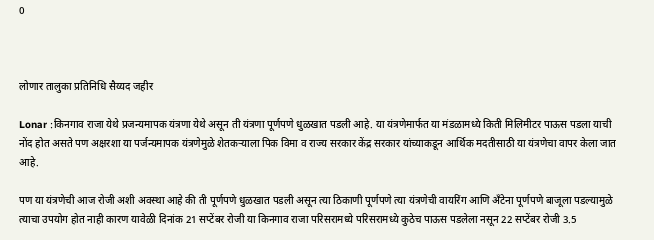0



लोणार तालुका प्रतिनिधि सैय्यद जहीर

Lonar :किनगाव राजा येथे प्रजन्यमापक यंत्रणा येथे असून ती यंत्रणा पूर्णपणे धुळखात पडली आहे. या यंत्रणेमार्फत या मंडळामध्ये किती मिलिमीटर पाऊस पडला याची नोंद होत असते पण अक्षरशा या पर्जन्यमापक यंत्रणेमुळे शेतकऱ्याला पिक विमा व राज्य सरकार केंद्र सरकार यांच्याकडून आर्थिक मदतीसाठी या यंत्रणेचा वापर केला जात आहे.

पण या यंत्रणेची आज रोजी अशी अवस्था आहे की ती पूर्णपणे धुळखात पडली असून त्या ठिकाणी पूर्णपणे त्या यंत्रणेची वायरिंग आणि अँटेना पूर्णपणे बाजूला पडल्यामुळे त्याचा उपयोग होत नाही कारण यावेळी दिनांक 21 सप्टेंबर रोजी या किनगाव राजा परिसरामध्ये परिसरामध्ये कुठेच पाऊस पडलेला नसून 22 सप्टेंबर रोजी 3.5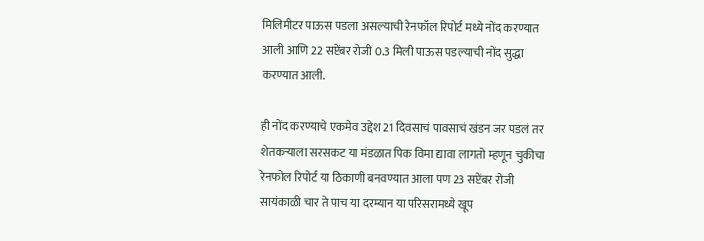मिलिमीटर पाऊस पडला असल्याची रेनफॉल रिपोर्ट मध्ये नोंद करण्यात आली आणि 22 सप्टेंबर रोजी 0.3 मिली पाऊस पडल्याची नोंद सुद्धा करण्यात आली.

ही नोंद करण्याचे एकमेव उद्देश 21 दिवसाचं पावसाचं खंडन जर पडलं तर शेतकऱ्याला सरसकट या मंडळात पिक विमा द्यावा लागतो म्हणून चुकीचा रेनफोल रिपोर्ट या ठिकाणी बनवण्यात आला पण 23 सप्टेंबर रोजी सायंकाळी चार ते पाच या दरम्यान या परिसरामध्ये खूप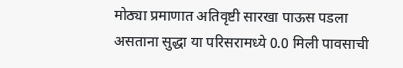मोठ्या प्रमाणात अतिवृष्टी सारखा पाऊस पडला असताना सुद्धा या परिसरामध्ये 0.0 मिली पावसाची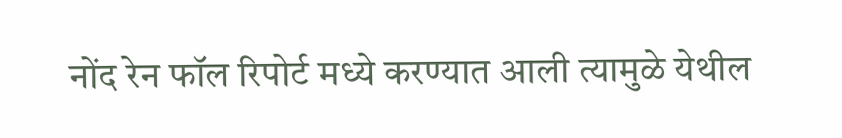नोंद रेन फॉल रिपोर्ट मध्ये करण्यात आली त्यामुळे येथील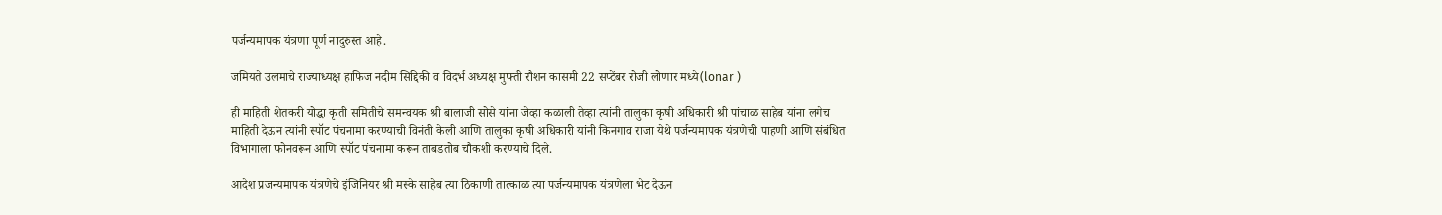पर्जन्यमापक यंत्रणा पूर्ण नादुरुस्त आहे.

जमियते उलमाचे राज्याध्यक्ष हाफिज नदीम सिद्दिकी व विदर्भ अध्यक्ष मुफ्ती रौशन कासमी 22 सप्टेंबर रोजी लोणार मध्ये(lonar )

ही माहिती शेतकरी योद्धा कृती समितीचे समन्वयक श्री बालाजी सोसे यांना जेव्हा कळाली तेव्हा त्यांनी तालुका कृषी अधिकारी श्री पांचाळ साहेब यांना लगेच माहिती देऊन त्यांनी स्पॉट पंचनामा करण्याची विनंती केली आणि तालुका कृषी अधिकारी यांनी किनगाव राजा येथे पर्जन्यमापक यंत्रणेची पाहणी आणि संबंधित विभागाला फोनवरून आणि स्पॉट पंचनामा करून ताबडतोब चौकशी करण्याचे दिले.

आदेश प्रजन्यमापक यंत्रणेचे इंजिनियर श्री मस्के साहेब त्या ठिकाणी तात्काळ त्या पर्जन्यमापक यंत्रणेला भेट देऊन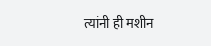त्यांनी ही मशीन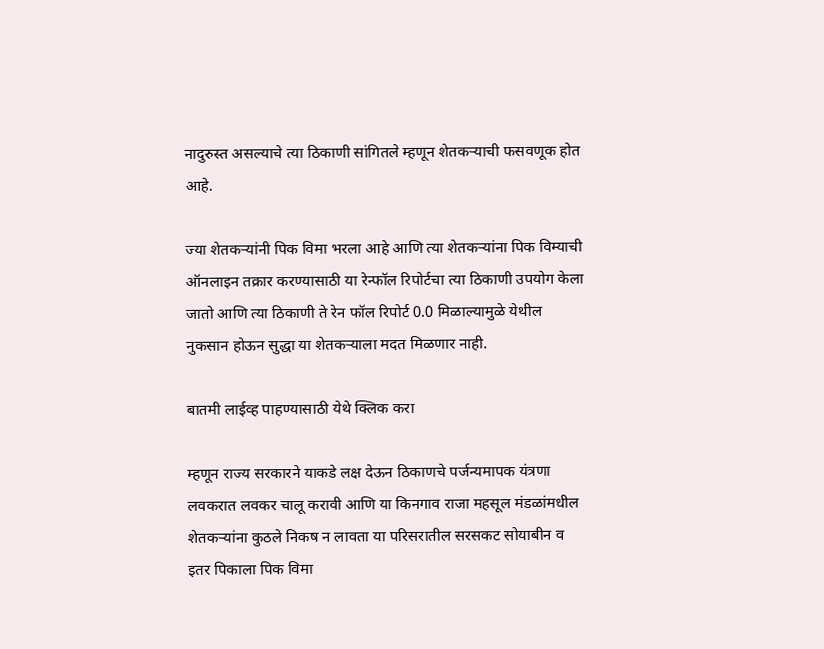नादुरुस्त असल्याचे त्या ठिकाणी सांगितले म्हणून शेतकऱ्याची फसवणूक होत आहे.

ज्या शेतकऱ्यांनी पिक विमा भरला आहे आणि त्या शेतकऱ्यांना पिक विम्याची ऑनलाइन तक्रार करण्यासाठी या रेन्फॉल रिपोर्टचा त्या ठिकाणी उपयोग केला जातो आणि त्या ठिकाणी ते रेन फॉल रिपोर्ट 0.0 मिळाल्यामुळे येथील नुकसान होऊन सुद्धा या शेतकऱ्याला मदत मिळणार नाही.

बातमी लाईव्ह पाहण्यासाठी येथे क्लिक करा

म्हणून राज्य सरकारने याकडे लक्ष देऊन ठिकाणचे पर्जन्यमापक यंत्रणा लवकरात लवकर चालू करावी आणि या किनगाव राजा महसूल मंडळांमधील शेतकऱ्यांना कुठले निकष न लावता या परिसरातील सरसकट सोयाबीन व इतर पिकाला पिक विमा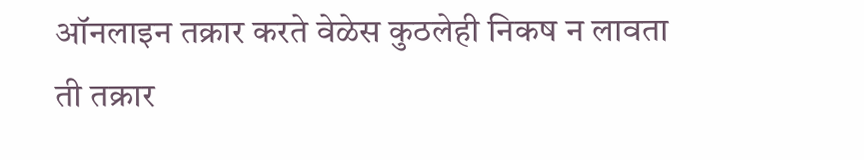ऑनलाइन तक्रार करते वेळेस कुठलेही निकष न लावता ती तक्रार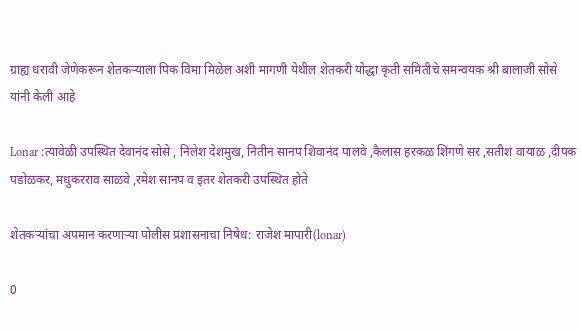ग्राह्य धरावी जेणेकरून शेतकऱ्याला पिक विमा मिळेल अशी मागणी येथील शेतकरी योद्धा कृती समितीचे समन्वयक श्री बालाजी सोसे यांनी केली आहे

Lonar :त्यावेळी उपस्थित देवानंद सोसे , निलेश देशमुख, नितीन सानप शिवानंद पालवे ,कैलास हरकळ शिंगणे सर ,सतीश वायाळ ,दीपक पडोळकर, मधुकरराव साळवे ,रमेश सानप व इतर शेतकरी उपस्थित होते

शेतकऱ्यांचा अपमान करणाऱ्या पोलीस प्रशासनाचा निषेध: राजेश मापारी(lonar)

0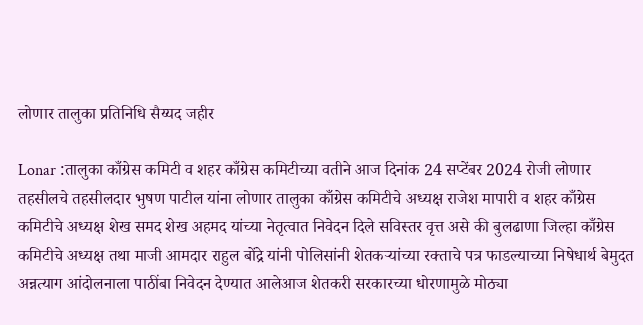लोणार तालुका प्रतिनिधि सैय्यद जहीर

Lonar :तालुका काँग्रेस कमिटी व शहर काँग्रेस कमिटीच्या वतीने आज दिनांक 24 सप्टेंबर 2024 रोजी लोणार तहसीलचे तहसीलदार भुषण पाटील यांना लोणार तालुका काँग्रेस कमिटीचे अध्यक्ष राजेश मापारी व शहर काँग्रेस कमिटीचे अध्यक्ष शेख समद शेख अहमद यांच्या नेतृत्वात निवेदन दिले सविस्तर वृत्त असे की बुलढाणा जिल्हा काँग्रेस कमिटीचे अध्यक्ष तथा माजी आमदार राहुल बोंद्रे यांनी पोलिसांनी शेतकऱ्यांच्या रक्ताचे पत्र फाडल्याच्या निषेधार्थ बेमुदत अन्नत्याग आंदोलनाला पाठींबा निवेदन देण्यात आलेआज शेतकरी सरकारच्या धोरणामुळे मोठ्या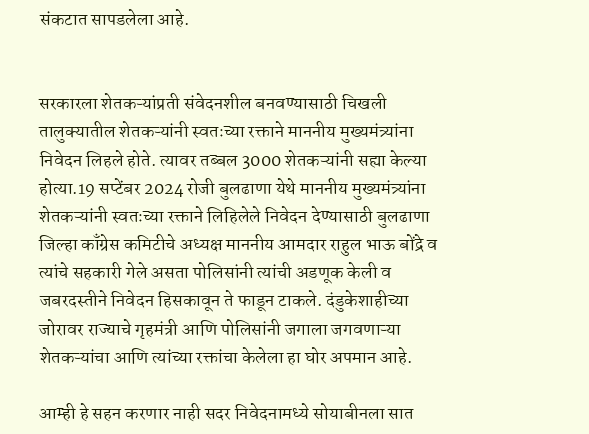संकटात सापडलेला आहे.


सरकारला शेतकऱ्यांप्रती संवेदनशील बनवण्यासाठी चिखली तालुक्यातील शेतकऱ्यांनी स्वतःच्या रक्ताने माननीय मुख्यमंत्र्यांना निवेदन लिहले होते. त्यावर तब्बल 3000 शेतकऱ्यांनी सह्या केल्या होत्या.19 सप्टेंबर 2024 रोजी बुलढाणा येथे माननीय मुख्यमंत्र्यांना शेतकऱ्यांनी स्वतःच्या रक्ताने लिहिलेले निवेदन देण्यासाठी बुलढाणा जिल्हा काँग्रेस कमिटीचे अध्यक्ष माननीय आमदार राहुल भाऊ बोंद्रे व त्यांचे सहकारी गेले असता पोलिसांनी त्यांची अडणूक केली व जबरदस्तीने निवेदन हिसकावून ते फाडून टाकले. दंडुकेशाहीच्या जोरावर राज्याचे गृहमंत्री आणि पोलिसांनी जगाला जगवणाऱ्या शेतकऱ्यांचा आणि त्यांच्या रक्तांचा केलेला हा घोर अपमान आहे.

आम्ही हे सहन करणार नाही सदर निवेदनामध्ये सोयाबीनला सात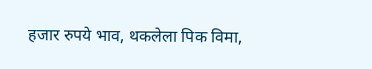हजार रुपये भाव, थकलेला पिक विमा,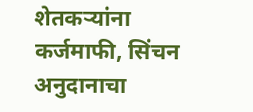शेतकऱ्यांना कर्जमाफी, सिंचन अनुदानाचा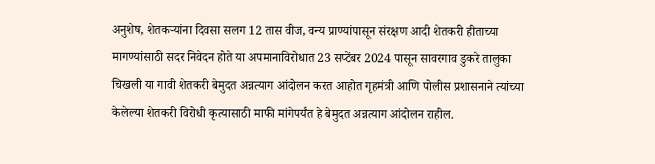अनुशेष, शेतकऱ्यांना दिवसा सलग 12 तास वीज, वन्य प्राण्यांपासून संरक्षण आदी शेतकरी हीताच्या मागण्यांसाठी सदर निवेदन होते या अपमानाविरोधात 23 सप्टेंबर 2024 पासून सावरगाव डुकरे तालुका चिखली या गावी शेतकरी बेमुदत अन्नत्याग आंदोलन करत आहोत गृहमंत्री आणि पोलीस प्रशासनाने त्यांच्या केलेल्या शेतकरी विरोधी कृत्यासाठी माफी मांगेपर्यंत हे बेमुदत अन्नत्याग आंदोलन राहील.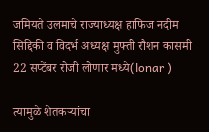जमियते उलमाचे राज्याध्यक्ष हाफिज नदीम सिद्दिकी व विदर्भ अध्यक्ष मुफ्ती रौशन कासमी 22 सप्टेंबर रोजी लोणार मध्ये(lonar )

त्यामुळे शेतकऱ्यांचा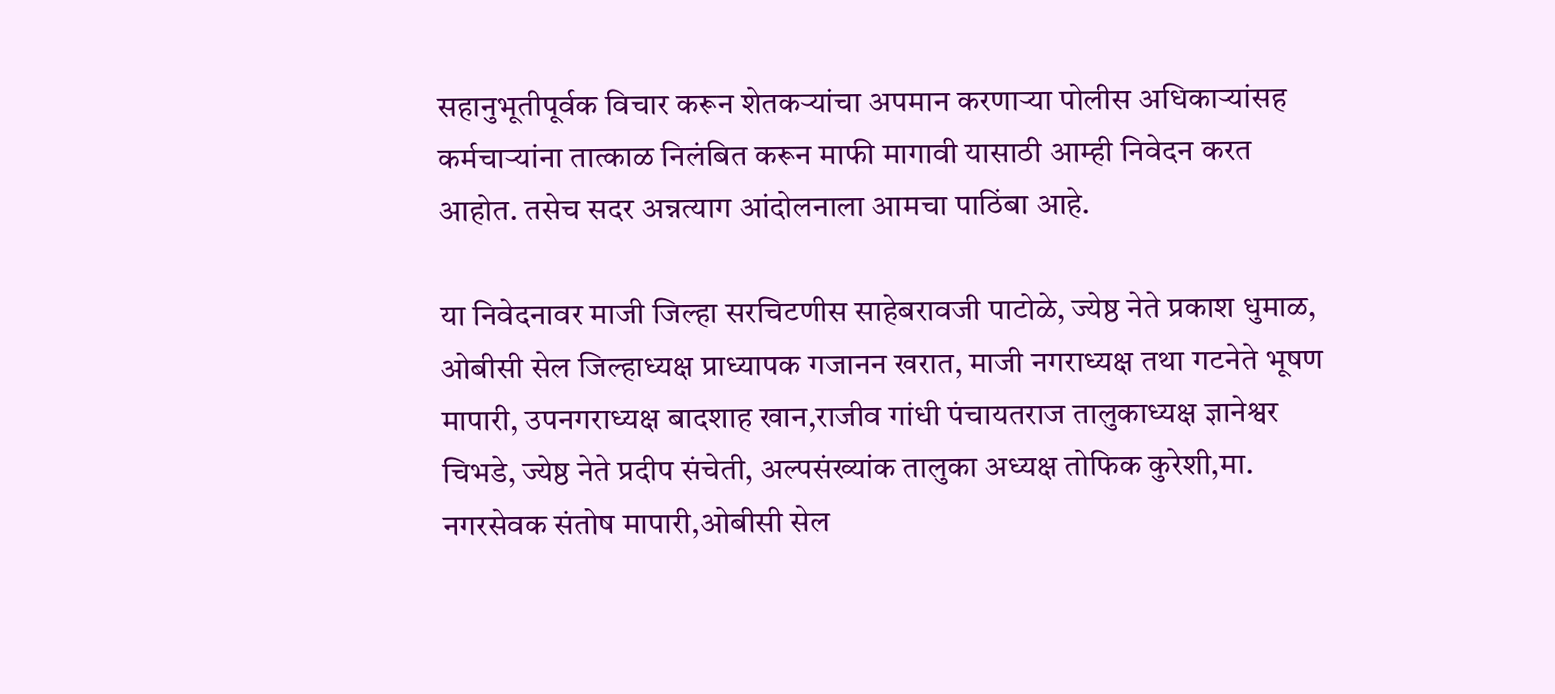सहानुभूतीपूर्वक विचार करून शेतकऱ्यांचा अपमान करणाऱ्या पोलीस अधिकाऱ्यांसह कर्मचाऱ्यांना तात्काळ निलंबित करून माफी मागावी यासाठी आम्ही निवेदन करत आहोत. तसेच सदर अन्नत्याग आंदोलनाला आमचा पाठिंबा आहे.

या निवेदनावर माजी जिल्हा सरचिटणीस साहेबरावजी पाटोळे, ज्येष्ठ नेते प्रकाश धुमाळ, ओबीसी सेल जिल्हाध्यक्ष प्राध्यापक गजानन खरात, माजी नगराध्यक्ष तथा गटनेते भूषण मापारी, उपनगराध्यक्ष बादशाह खान,राजीव गांधी पंचायतराज तालुकाध्यक्ष ज्ञानेश्वर चिभडे, ज्येष्ठ नेते प्रदीप संचेती, अल्पसंख्यांक तालुका अध्यक्ष तोफिक कुरेशी,मा. नगरसेवक संतोष मापारी,ओबीसी सेल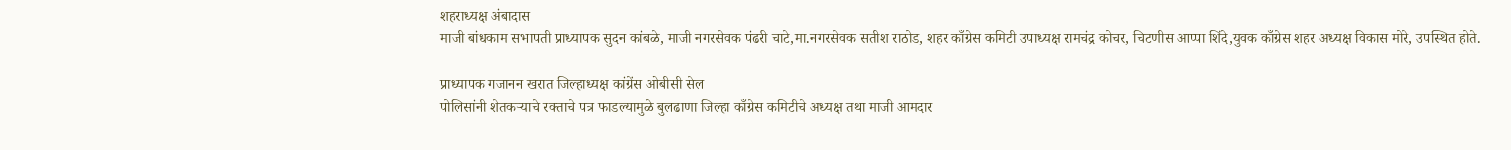शहराध्यक्ष अंबादास
माजी बांधकाम सभापती प्राध्यापक सुदन कांबळे, माजी नगरसेवक पंढरी चाटे,मा.नगरसेवक सतीश राठोड, शहर काँग्रेस कमिटी उपाध्यक्ष रामचंद्र कोचर, चिटणीस आप्पा शिंदे,युवक काँग्रेस शहर अध्यक्ष विकास मोरे, उपस्थित होते.

प्राध्यापक गजानन खरात जिल्हाध्यक्ष कांग्रेंस ओबीसी सेल
पोलिसांनी शेतकऱ्याचे रक्ताचे पत्र फाडल्यामुळे बुलढाणा जिल्हा काँग्रेस कमिटीचे अध्यक्ष तथा माजी आमदार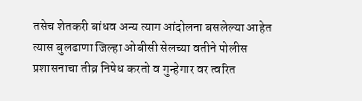तसेच शेतकरी बांधव अन्य त्याग आंदोलना बसलेल्या आहेत त्यास बुलढाणा जिल्हा ओबीसी सेलच्या वतीने पोलीस प्रशासनाचा तीव्र निषेध करतो व गुन्हेगार वर त्वरित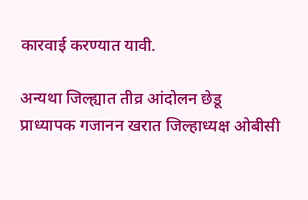कारवाई करण्यात यावी.

अन्यथा जिल्ह्यात तीव्र आंदोलन छेडू प्राध्यापक गजानन खरात जिल्हाध्यक्ष ओबीसी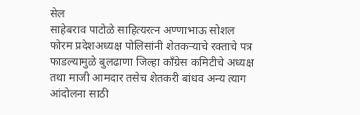सेल
साहेबराव पाटोळे साहित्यरत्न अण्णाभाऊ सोशल फोरम प्रदेशअध्यक्ष पोलिसांनी शेतकऱ्याचे रक्ताचे पत्र फाडल्यामुळे बुलढाणा जिल्हा काँग्रेस कमिटीचे अध्यक्ष तथा माजी आमदार तसेच शेतकरी बांधव अन्य त्याग आंदोलना साठी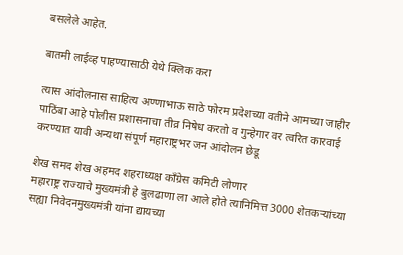बसलेले आहेत.

बातमी लाईव्ह पाहण्यासाठी येथे क्लिक करा

त्यास आंदोलनास साहित्य अण्णाभाऊ साठे फोरम प्रदेशच्या वतीने आमच्या जाहीर पाठिंबा आहे पोलीस प्रशासनाचा तीव्र निषेध करतो व गुन्हेगार वर त्वरित कारवाई करण्यात यावी अन्यथा संपूर्ण महाराष्ट्रभर जन आंदोलन छेडू

शेख समद शेख अहमद शहराध्यक्ष काँग्रेस कमिटी लोणार
महाराष्ट्र राज्याचे मुख्यमंत्री हे बुलढाणा ला आले होते त्यानिमित्त 3000 शेतकऱ्यांच्या सह्या निवेदनमुख्यमंत्री यांना द्यायच्या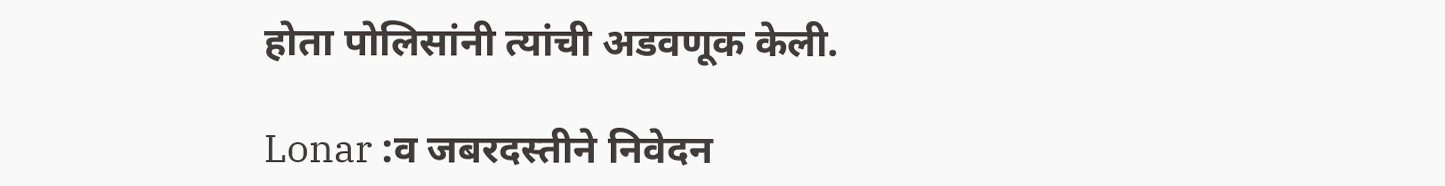होता पोलिसांनी त्यांची अडवणूक केली.

Lonar :व जबरदस्तीने निवेदन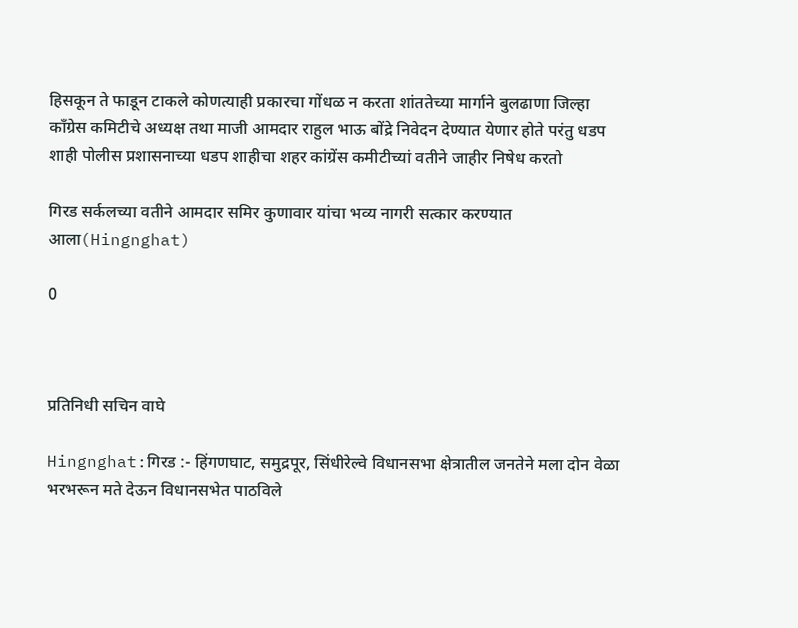हिसकून ते फाडून टाकले कोणत्याही प्रकारचा गोंधळ न करता शांततेच्या मार्गाने बुलढाणा जिल्हा काँग्रेस कमिटीचे अध्यक्ष तथा माजी आमदार राहुल भाऊ बोंद्रे निवेदन देण्यात येणार होते परंतु धडप शाही पोलीस प्रशासनाच्या धडप शाहीचा शहर कांग्रेंस कमीटीच्यां वतीने जाहीर निषेध करतो

गिरड सर्कलच्या वतीने आमदार समिर कुणावार यांचा भव्य नागरी सत्कार करण्यात आला(Hingnghat)

0



प्रतिनिधी सचिन वाघे

Hingnghat:गिरड :- हिंगणघाट, समुद्रपूर, सिंधीरेल्वे विधानसभा क्षेत्रातील जनतेने मला दोन वेळा भरभरून मते देऊन विधानसभेत पाठविले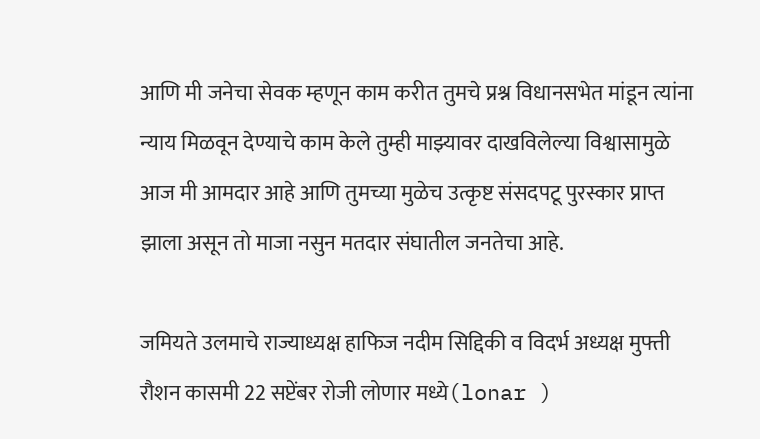आणि मी जनेचा सेवक म्हणून काम करीत तुमचे प्रश्न विधानसभेत मांडून त्यांना न्याय मिळवून देण्याचे काम केले तुम्ही माझ्यावर दाखविलेल्या विश्वासामुळे आज मी आमदार आहे आणि तुमच्या मुळेच उत्कृष्ट संसदपटू पुरस्कार प्राप्त झाला असून तो माजा नसुन मतदार संघातील जनतेचा आहे.

जमियते उलमाचे राज्याध्यक्ष हाफिज नदीम सिद्दिकी व विदर्भ अध्यक्ष मुफ्ती रौशन कासमी 22 सप्टेंबर रोजी लोणार मध्ये(lonar )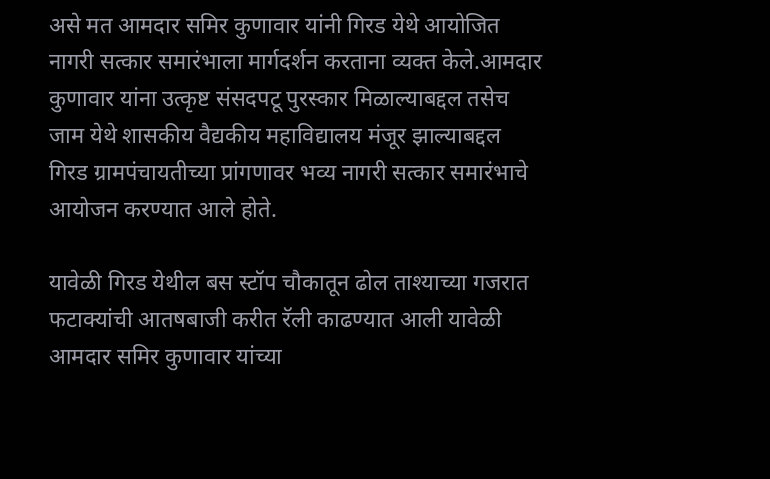असे मत आमदार समिर कुणावार यांनी गिरड येथे आयोजित नागरी सत्कार समारंभाला मार्गदर्शन करताना व्यक्त केले.आमदार कुणावार यांना उत्कृष्ट संसदपटू पुरस्कार मिळाल्याबद्दल तसेच जाम येथे शासकीय वैद्यकीय महाविद्यालय मंजूर झाल्याबद्दल गिरड ग्रामपंचायतीच्या प्रांगणावर भव्य नागरी सत्कार समारंभाचे आयोजन करण्यात आले होते.

यावेळी गिरड येथील बस स्टॉप चौकातून ढोल ताश्याच्या गजरात फटाक्यांची आतषबाजी करीत रॅली काढण्यात आली यावेळी आमदार समिर कुणावार यांच्या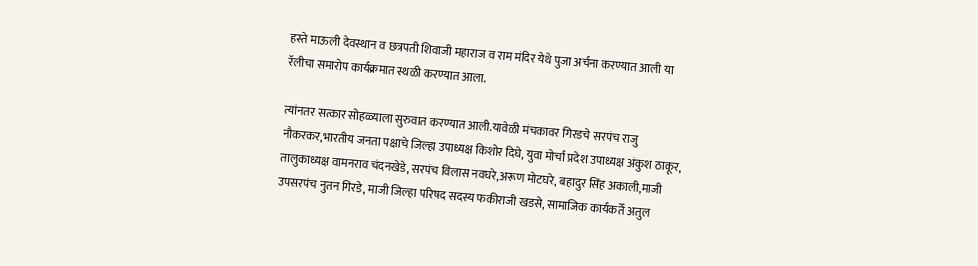हस्ते माऊली देवस्थान व छत्रपती शिवाजी महाराज व राम मंदिर येथे पुजा अर्चना करण्यात आली या रॅलीचा समारोप कार्यक्रमात स्थळी करण्यात आला.

त्यांनतर सत्कार सोहळ्याला सुरुवात करण्यात आली.यावेळी मंचकावर गिरडचे सरपंच राजु नौकरकर,भारतीय जनता पक्षाचे जिल्हा उपाध्यक्ष किशोर दिघे, युवा मोर्चा प्रदेश उपाध्यक्ष अंकुश ठाकूर, तालुकाध्यक्ष वामनराव चंदनखेडे, सरपंच विलास नवघरे,अरूण मोटघरे, बहादुर सिंह अकाली,माजी उपसरपंच नुतन गिरडे, माजी जिल्हा परिषद सदस्य फकीराजी खडसे, सामाजिक कार्यकर्ते अतुल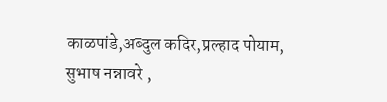काळपांडे,अब्दुल कदिर,प्रल्हाद पोयाम, सुभाष नन्नावरे ,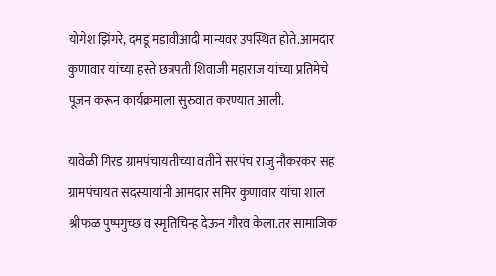योगेश झिंगरे, दमडू मडावीआदी मान्यवर उपस्थित होते.आमदार कुणावार यांच्या हस्ते छत्रपती शिवाजी महाराज यांच्या प्रतिमेचे पूजन करून कार्यक्रमाला सुरुवात करण्यात आली.

यावेळी गिरड ग्रामपंचायतीच्या वतीने सरपंच राजु नौकरकर सह ग्रामपंचायत सदस्यायांनी आमदार समिर कुणावार यांचा शाल श्रीफळ पुष्पगुच्छ व स्मृतिचिन्ह देऊन गौरव केला.तर सामाजिक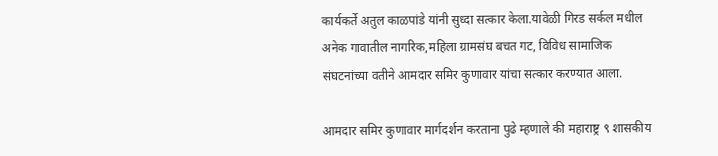कार्यकर्ते अतुल काळपांडे यांनी सुध्दा सत्कार केला.यावेळी गिरड सर्कल मधील अनेक गावातील नागरिक,महिला ग्रामसंघ बचत गट, विविध सामाजिक संघटनांच्या वतीने आमदार समिर कुणावार यांचा सत्कार करण्यात आला.

आमदार समिर कुणावार मार्गदर्शन करताना पुढे म्हणाले की महाराष्ट्र ९ शासकीय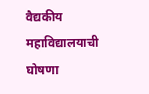वैद्यकीय महाविद्यालयाची घोषणा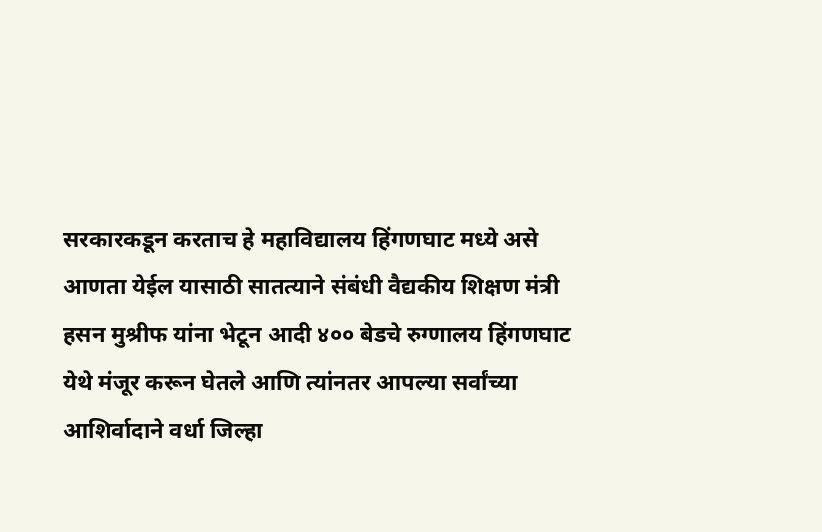सरकारकडून करताच हे महाविद्यालय हिंगणघाट मध्ये असे आणता येईल यासाठी सातत्याने संबंधी वैद्यकीय शिक्षण मंत्री हसन मुश्रीफ यांना भेटून आदी ४०० बेडचे रुग्णालय हिंगणघाट येथे मंजूर करून घेतले आणि त्यांनतर आपल्या सर्वांच्या आशिर्वादाने वर्धा जिल्हा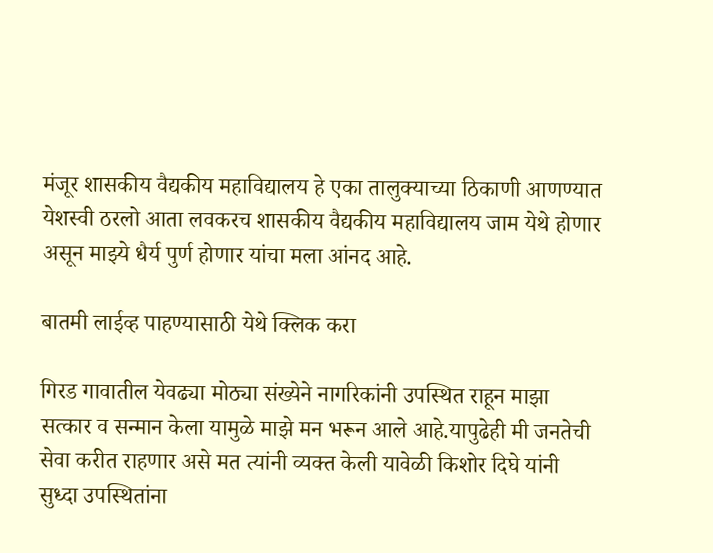मंजूर शासकीय वैद्यकीय महाविद्यालय हे एका तालुक्याच्या ठिकाणी आणण्यात येशस्वी ठरलो आता लवकरच शासकीय वैद्यकीय महाविद्यालय जाम येथे होणार असून माझ्ये धैर्य पुर्ण होणार यांचा मला आंनद आहे.

बातमी लाईव्ह पाहण्यासाठी येथे क्लिक करा

गिरड गावातील येवढ्या मोठ्या संख्येने नागरिकांनी उपस्थित राहून माझा सत्कार व सन्मान केला यामुळे माझे मन भरून आले आहे.यापुढेही मी जनतेची सेवा करीत राहणार असे मत त्यांनी व्यक्त केली यावेळी किशोर दिघे यांनी सुध्दा उपस्थितांना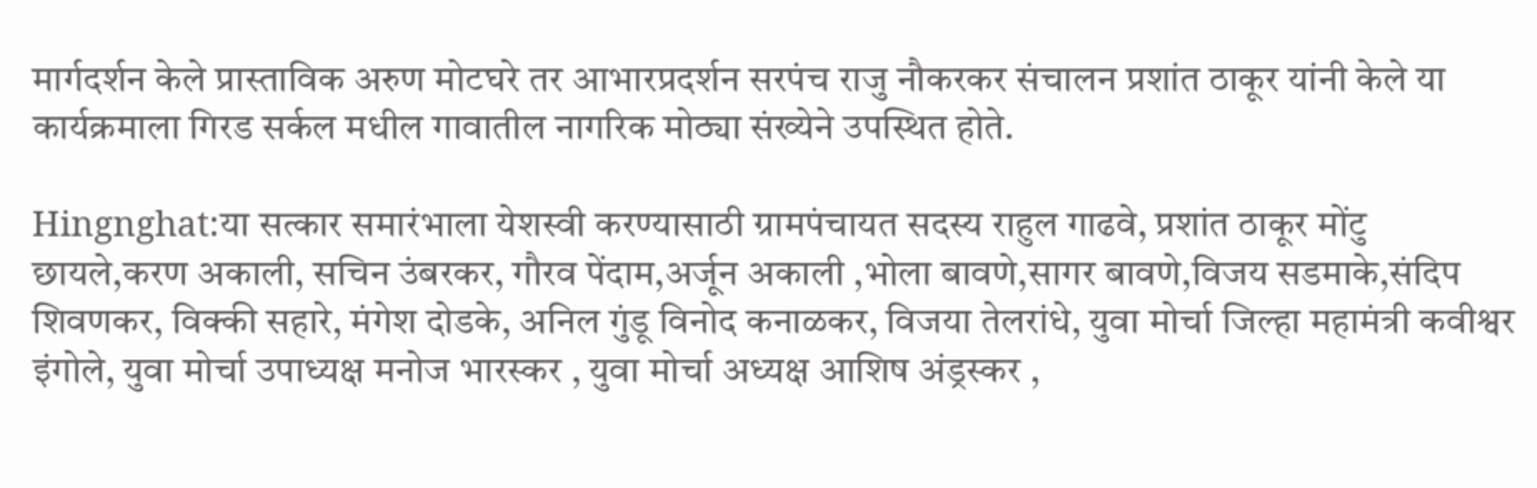मार्गदर्शन केले प्रास्ताविक अरुण मोटघरे तर आभारप्रदर्शन सरपंच राजु नौकरकर संचालन प्रशांत ठाकूर यांनी केले या कार्यक्रमाला गिरड सर्कल मधील गावातील नागरिक मोठ्या संख्येने उपस्थित होते.

Hingnghat:या सत्कार समारंभाला येशस्वी करण्यासाठी ग्रामपंचायत सदस्य राहुल गाढवे, प्रशांत ठाकूर मोंटु छायले,करण अकाली, सचिन उंबरकर, गौरव पेंदाम,अर्जून अकाली ,भोला बावणे,सागर बावणे,विजय सडमाके,संदिप शिवणकर, विक्की सहारे, मंगेश दोडके, अनिल गुंडू विनोद कनाळकर, विजया तेलरांधे, युवा मोर्चा जिल्हा महामंत्री कवीश्वर इंगोले, युवा मोर्चा उपाध्यक्ष मनोज भारस्कर , युवा मोर्चा अध्यक्ष आशिष अंड्रस्कर ,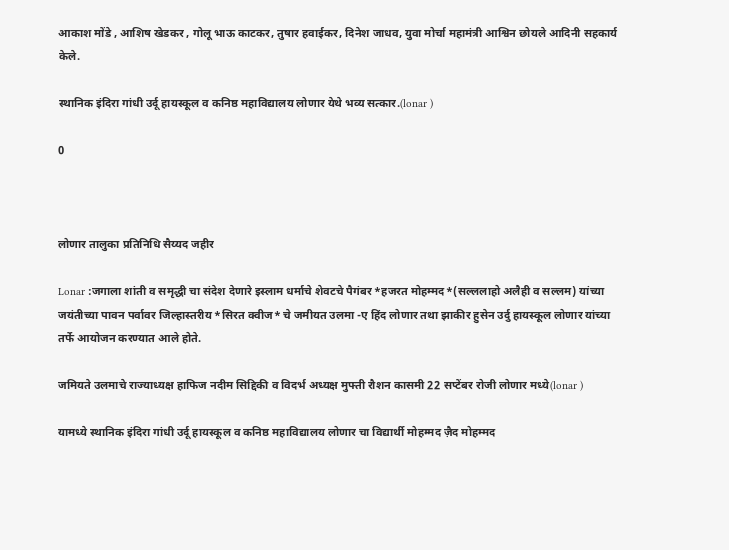आकाश मोंडे , आशिष खेडकर , गोलू भाऊ काटकर, तुषार हवाईकर, दिनेश जाधव, युवा मोर्चा महामंत्री आश्विन छोयले आदिनी सहकार्य केले.

स्थानिक इंदिरा गांधी उर्दू हायस्कूल व कनिष्ठ महाविद्यालय लोणार येथे भव्य सत्कार.(lonar )

0



लोणार तालुका प्रतिनिधि सैय्यद जहीर

Lonar :जगाला शांती व समृद्धी चा संदेश देणारे इस्लाम धर्माचे शेवटचे पैगंबर *हजरत मोहम्मद*(सल्ललाहो अलैही व सल्लम) यांच्या जयंतीच्या पावन पर्वावर जिल्हास्तरीय *सिरत क्वीज* चे जमीयत उलमा -ए हिंद लोणार तथा झाकीर हुसेन उर्दु हायस्कूल लोणार यांच्या तर्फे आयोजन करण्यात आले होते.

जमियते उलमाचे राज्याध्यक्ष हाफिज नदीम सिद्दिकी व विदर्भ अध्यक्ष मुफ्ती रौशन कासमी 22 सप्टेंबर रोजी लोणार मध्ये(lonar )

यामध्ये स्थानिक इंदिरा गांधी उर्दू हायस्कूल व कनिष्ठ महाविद्यालय लोणार चा विद्यार्थी मोहम्मद ज़ैद मोहम्मद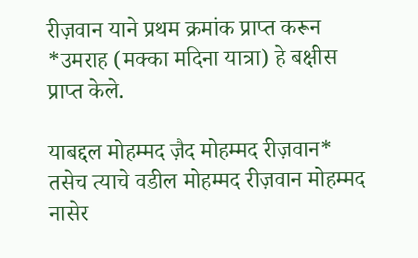रीज़वान याने प्रथम क्रमांक प्राप्त करून *उमराह (मक्का मदिना यात्रा) हे बक्षीस प्राप्त केले.

याबद्दल मोहम्मद ज़ैद मोहम्मद रीज़वान* तसेच त्याचे वडील मोहम्मद रीज़वान मोहम्मद नासेर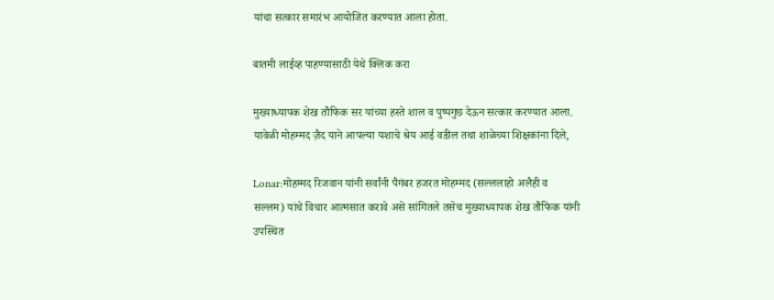यांचा सत्कार समारंभ आयोजित करण्यात आला होता.

बातमी लाईव्ह पाहण्यासाठी येथे क्लिक करा

मुख्याध्यापक शेख तौफिक सर यांच्या हस्ते शाल व पुष्पगुछ देऊन सत्कार करण्यात आला. यावेळी मोहम्मद ज़ैद याने आपल्या यशाचे श्रेय आई वडील तथा शाळेच्या शिक्षकांना दिले,

Lonar:मोहम्मद रिजवान यांनी सर्वांनी पैगंबर हजरत मोहम्मद (सल्ललाहो अलैही व सल्लम) यांचे विचार आत्मसात करावे असे सांगितले तसेच मुख्याध्यापक शेख तौफिक यांनी उपस्थित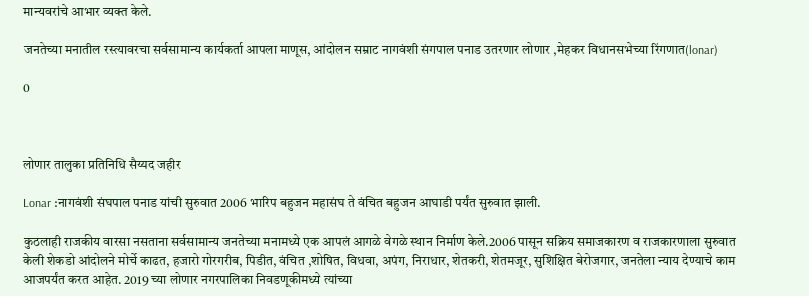मान्यवरांचे आभार व्यक्त केले.

जनतेच्या मनातील रस्त्यावरचा सर्वसामान्य कार्यकर्ता आपला माणूस, आंदोलन सम्राट नागवंशी संगपाल पनाड उतरणार लोणार ,मेहकर विधानसभेच्या रिंगणात(lonar)

0



लोणार तालुका प्रतिनिधि सैय्यद जहीर

Lonar :नागवंशी संघपाल पनाड यांची सुरुवात 2006 भारिप बहुजन महासंघ ते वंचित बहुजन आघाडी पर्यंत सुरुवात झाली.

कुठलाही राजकीय वारसा नसताना सर्वसामान्य जनतेच्या मनामध्ये एक आपलं आगळे वेगळे स्थान निर्माण केले.2006 पासून सक्रिय समाजकारण व राजकारणाला सुरुवात केली शेकडो आंदोलने मोर्चे काढत, हजारो गोरगरीब, पिडीत, वंचित ,शोषित, विधवा, अपंग, निराधार, शेतकरी, शेतमजूर, सुशिक्षित बेरोजगार, जनतेला न्याय देण्याचे काम आजपर्यंत करत आहेत. 2019 च्या लोणार नगरपालिका निवडणूकीमध्ये त्यांच्या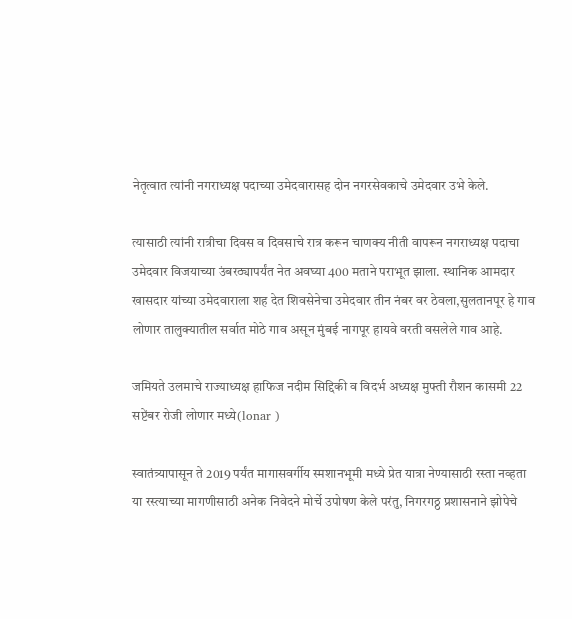नेतृत्वात त्यांनी नगराध्यक्ष पदाच्या उमेदवारासह दोन नगरसेवकाचे उमेदवार उभे केले.

त्यासाठी त्यांनी रात्रीचा दिवस व दिवसाचे रात्र करून चाणक्य नीती वापरून नगराध्यक्ष पदाचा उमेदवार विजयाच्या उंबरठ्यापर्यंत नेत अवघ्या 400 मताने पराभूत झाला. स्थानिक आमदार खासदार यांच्या उमेदवाराला शह देत शिवसेनेचा उमेदवार तीन नंबर वर ठेवला,सुलतानपूर हे गाव लोणार तालुक्यातील सर्वात मोठे गाव असून मुंबई नागपूर हायवे वरती वसलेले गाव आहे.

जमियते उलमाचे राज्याध्यक्ष हाफिज नदीम सिद्दिकी व विदर्भ अध्यक्ष मुफ्ती रौशन कासमी 22 सप्टेंबर रोजी लोणार मध्ये(lonar )

स्वातंत्र्यापासून ते 2019 पर्यंत मागासवर्गीय स्मशानभूमी मध्ये प्रेत यात्रा नेण्यासाठी रस्ता नव्हता या रस्त्याच्या मागणीसाठी अनेक निवेदने मोर्चे उपोषण केले परंतु, निगरगठ्ठ प्रशासनाने झोपेचे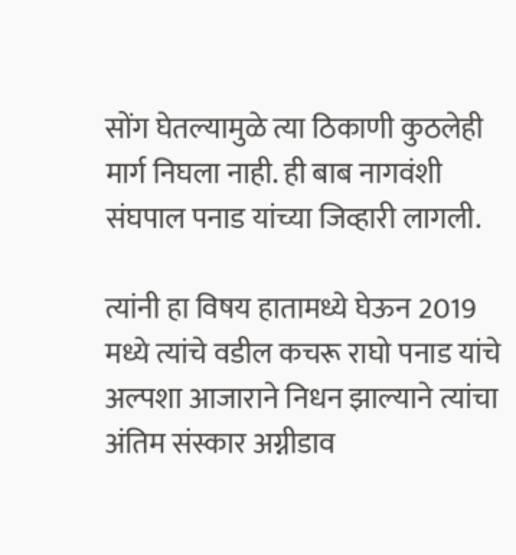सोंग घेतल्यामुळे त्या ठिकाणी कुठलेही मार्ग निघला नाही. ही बाब नागवंशी संघपाल पनाड यांच्या जिव्हारी लागली.

त्यांनी हा विषय हातामध्ये घेऊन 2019 मध्ये त्यांचे वडील कचरू राघो पनाड यांचे अल्पशा आजाराने निधन झाल्याने त्यांचा अंतिम संस्कार अग्नीडाव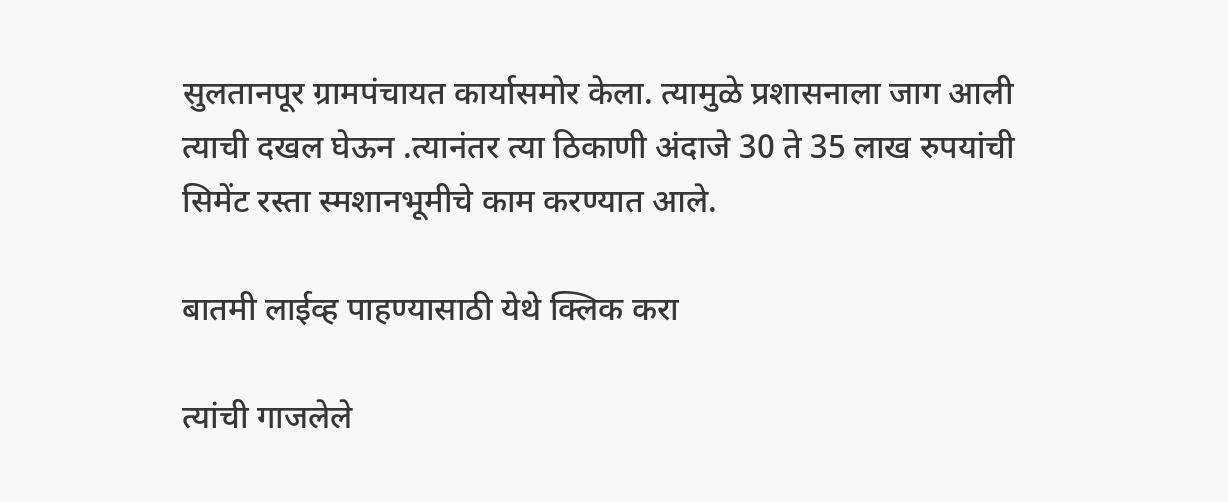सुलतानपूर ग्रामपंचायत कार्यासमोर केला. त्यामुळे प्रशासनाला जाग आली त्याची दखल घेऊन .त्यानंतर त्या ठिकाणी अंदाजे 30 ते 35 लाख रुपयांची सिमेंट रस्ता स्मशानभूमीचे काम करण्यात आले.

बातमी लाईव्ह पाहण्यासाठी येथे क्लिक करा

त्यांची गाजलेले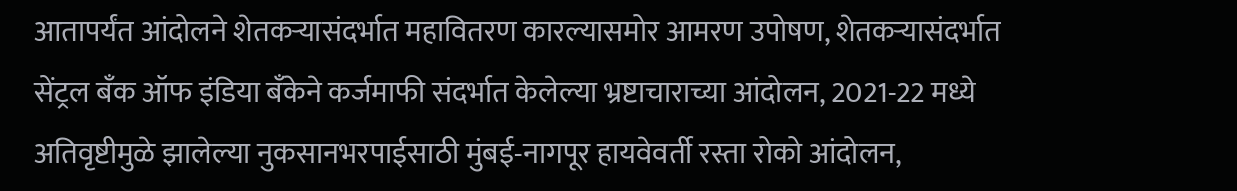आतापर्यंत आंदोलने शेतकऱ्यासंदर्भात महावितरण कारल्यासमोर आमरण उपोषण, शेतकऱ्यासंदर्भात सेंट्रल बँक ऑफ इंडिया बँकेने कर्जमाफी संदर्भात केलेल्या भ्रष्टाचाराच्या आंदोलन, 2021-22 मध्ये अतिवृष्टीमुळे झालेल्या नुकसानभरपाईसाठी मुंबई-नागपूर हायवेवर्ती रस्ता रोको आंदोलन,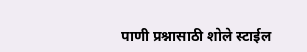पाणी प्रश्नासाठी शोले स्टाईल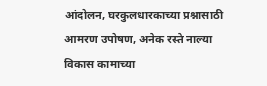आंदोलन, घरकुलधारकाच्या प्रश्नासाठी आमरण उपोषण, अनेक रस्ते नाल्या विकास कामाच्या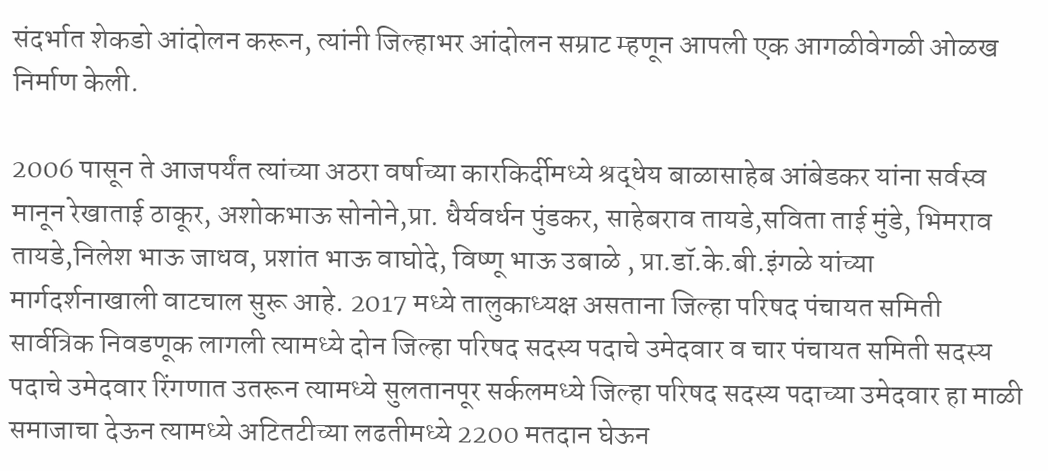संदर्भात शेकडो आंदोलन करून, त्यांनी जिल्हाभर आंदोलन सम्राट म्हणून आपली एक आगळीवेगळी ओळख निर्माण केली.

2006 पासून ते आजपर्यंत त्यांच्या अठरा वर्षाच्या कारकिर्दीमध्ये श्रद्धेय बाळासाहेब आंबेडकर यांना सर्वस्व मानून रेखाताई ठाकूर, अशोकभाऊ सोनोने,प्रा. धैर्यवर्धन पुंडकर, साहेबराव तायडे,सविता ताई मुंडे, भिमराव‌ तायडे,निलेश भाऊ जाधव, प्रशांत भाऊ वाघोदे, विष्णू भाऊ उबाळे , प्रा.डॉ.के.बी.इंगळे यांच्या मार्गदर्शनाखाली वाटचाल सुरू आहे. 2017 मध्ये तालुकाध्यक्ष असताना जिल्हा परिषद पंचायत समिती सार्वत्रिक निवडणूक लागली त्यामध्ये दोन जिल्हा परिषद सदस्य पदाचे उमेदवार व चार पंचायत समिती सदस्य पदाचे उमेदवार रिंगणात उतरून त्यामध्ये सुलतानपूर सर्कलमध्ये जिल्हा परिषद सदस्य पदाच्या उमेदवार हा माळी समाजाचा देऊन त्यामध्ये अटितटीच्या लढतीमध्ये 2200 मतदान घेऊन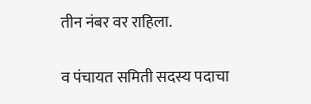तीन नंबर वर राहिला.

व पंचायत समिती सदस्य पदाचा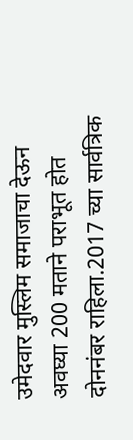उमेदवार मुस्लिम समाजाचा देऊन अवघ्या 200 मताने पराभूत होत दोन‌नंबर राहिला.2017 च्या सार्वत्रिक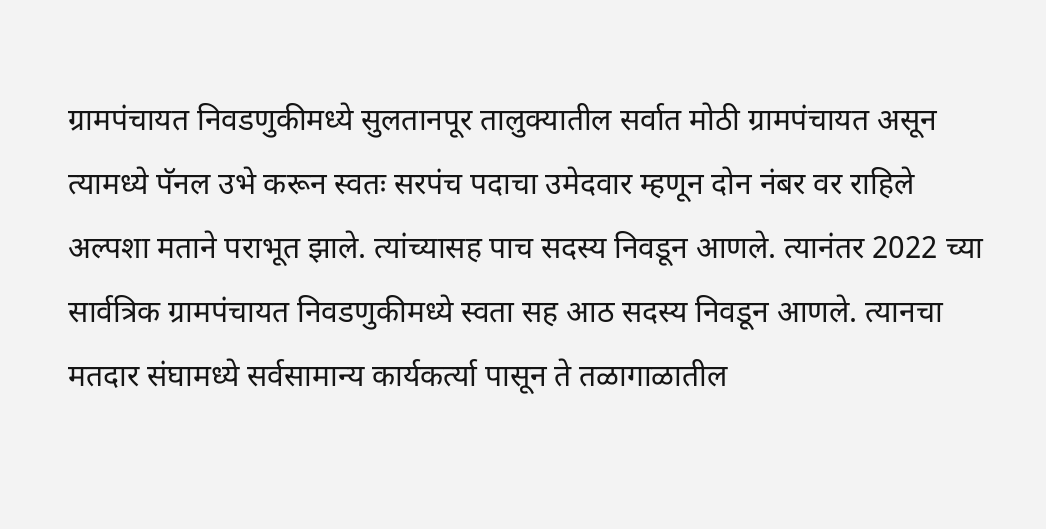ग्रामपंचायत निवडणुकीमध्ये सुलतानपूर तालुक्यातील सर्वात मोठी ग्रामपंचायत असून त्यामध्ये पॅनल उभे करून स्वतः सरपंच पदाचा उमेदवार म्हणून दोन नंबर वर राहिले अल्पशा मताने पराभूत झाले. त्यांच्यासह पाच सदस्य निवडून आणले. त्यानंतर 2022 च्या सार्वत्रिक ग्रामपंचायत निवडणुकीमध्ये स्वता सह आठ सदस्य निवडून आणले. त्यानचा मतदार संघामध्ये सर्वसामान्य कार्यकर्त्या पासून ते तळागाळातील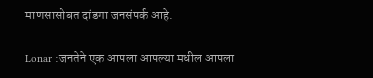माणसासोबत दांडगा जनसंपर्क आहे.

Lonar :जनतेने एक आपला आपल्या मधील आपला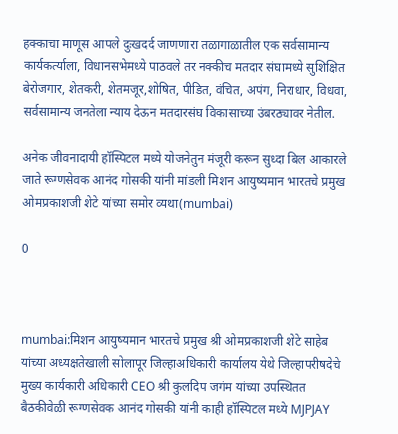हक्काचा माणूस आपले दुःखदर्द जाणणारा तळागाळातील एक सर्वसामान्य कार्यकर्त्याला, विधानसभेमध्ये पाठवले तर नक्कीच मतदार संघामध्ये सुशिक्षित बेरोजगार, शेतकरी, शेतमजूर,शोषित, पीडित, वंचित, अपंग, निराधार, विधवा, सर्वसामान्य जनतेला न्याय देऊन मतदारसंघ विकासाच्या उंबरठ्यावर नेतील.

अनेक जीवनादायी हॉस्पिटल मध्ये योजनेतुन मंजूरी करून सुध्दा बिल आकारले जाते रूग्णसेवक आनंद गोसकी यांनी मांडली मिशन आयुष्यमान भारतचे प्रमुख ओमप्रकाशजी शेटे यांच्या समोर व्यथा(mumbai)

0



mumbai:मिशन आयुष्यमान भारतचे प्रमुख श्री ओमप्रकाशजी शेटे साहेब यांच्या अध्यक्षतेखाली सोलापूर जिल्हाअधिकारी कार्यालय येथे जिल्हापरीषदेचे मुख्य कार्यकारी अधिकारी CEO श्री कुलदिप जगंम यांच्या उपस्थितत बैठकीवेळी रूग्णसेवक आनंद गोसकी यांनी काही हॉस्पिटल मध्ये MJPJAY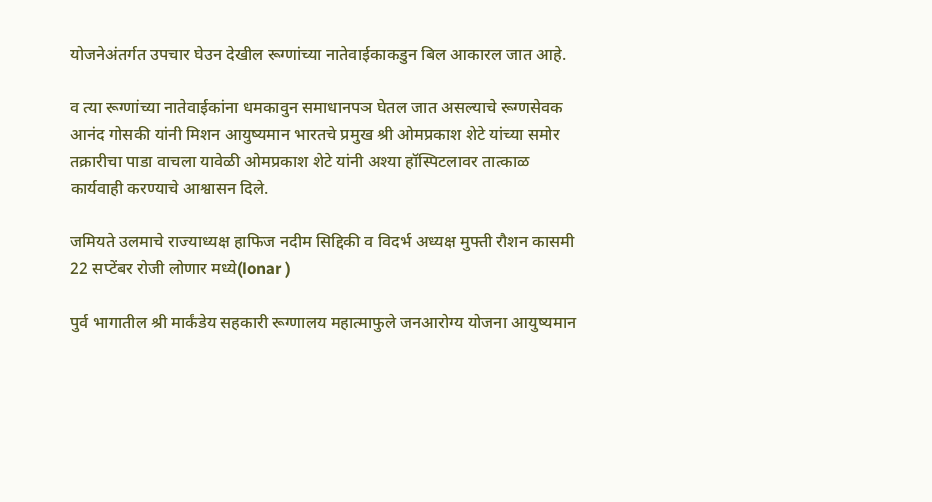योजनेअंतर्गत उपचार घेउन देखील रूग्णांच्या नातेवाईकाकडुन बिल आकारल जात आहे.

व त्या रूग्णांच्या नातेवाईकांना धमकावुन समाधानपञ घेतल जात असल्याचे रूग्णसेवक आनंद गोसकी यांनी मिशन आयुष्यमान भारतचे प्रमुख श्री ओमप्रकाश शेटे यांच्या समोर तक्रारीचा पाडा वाचला यावेळी ओमप्रकाश शेटे यांनी अश्या हॉस्पिटलावर तात्काळ कार्यवाही करण्याचे आश्वासन दिले.

जमियते उलमाचे राज्याध्यक्ष हाफिज नदीम सिद्दिकी व विदर्भ अध्यक्ष मुफ्ती रौशन कासमी 22 सप्टेंबर रोजी लोणार मध्ये(lonar )

पुर्व भागातील श्री मार्कंडेय सहकारी रूग्णालय महात्माफुले जनआरोग्य योजना आयुष्यमान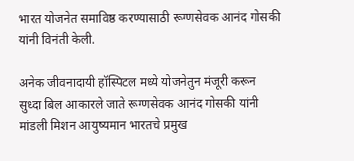भारत योजनेत समाविष्ठ करण्यासाठी रूग्णसेवक आनंद गोसकी यांनी विनंती केली.

अनेक जीवनादायी हॉस्पिटल मध्ये योजनेतुन मंजूरी करून सुध्दा बिल आकारले जाते रूग्णसेवक आनंद गोसकी यांनी मांडली मिशन आयुष्यमान भारतचे प्रमुख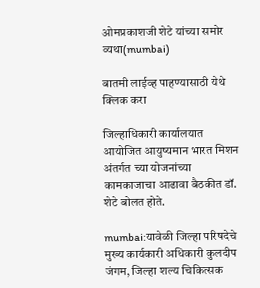ओमप्रकाशजी शेटे यांच्या समोर व्यथा(mumbai)

बातमी लाईव्ह पाहण्यासाठी येथे क्लिक करा

जिल्हाधिकारी कार्यालयात आयोजित आयुष्यमान भारत मिशन अंतर्गत च्या योजनांच्या कामकाजाचा आढावा बैठकीत डॉ. शेटे बोलत होते.

mumbai:यावेळी जिल्हा परिषदेचे मुख्य कार्यकारी अधिकारी कुलदीप जंगम, जिल्हा शल्य चिकित्सक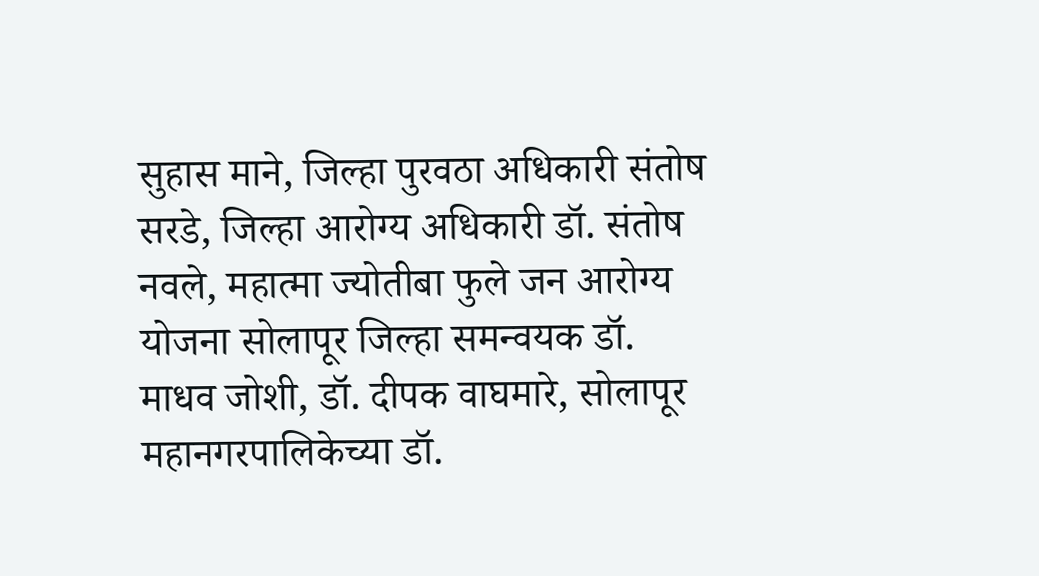सुहास माने, जिल्हा पुरवठा अधिकारी संतोष सरडे, जिल्हा आरोग्य अधिकारी डॉ. संतोष नवले, महात्मा ज्योतीबा फुले जन आरोग्य योजना सोलापूर जिल्हा समन्वयक डॉ. माधव जोशी, डॉ. दीपक वाघमारे, सोलापूर महानगरपालिकेच्या डॉ.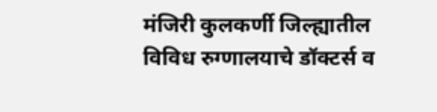मंजिरी कुलकर्णी जिल्ह्यातील विविध रुग्णालयाचे डॉक्टर्स व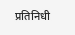प्रतिनिधी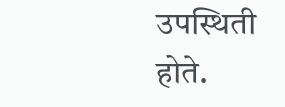उपस्थिती होते.